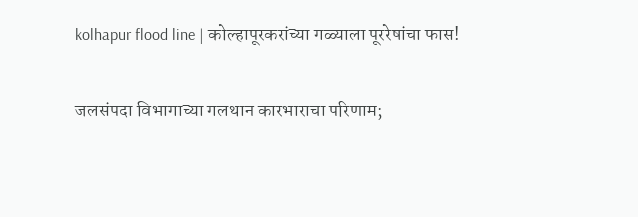kolhapur flood line | कोल्हापूरकरांच्या गळ्याला पूररेषांचा फास!

जलसंपदा विभागाच्या गलथान कारभाराचा परिणाम;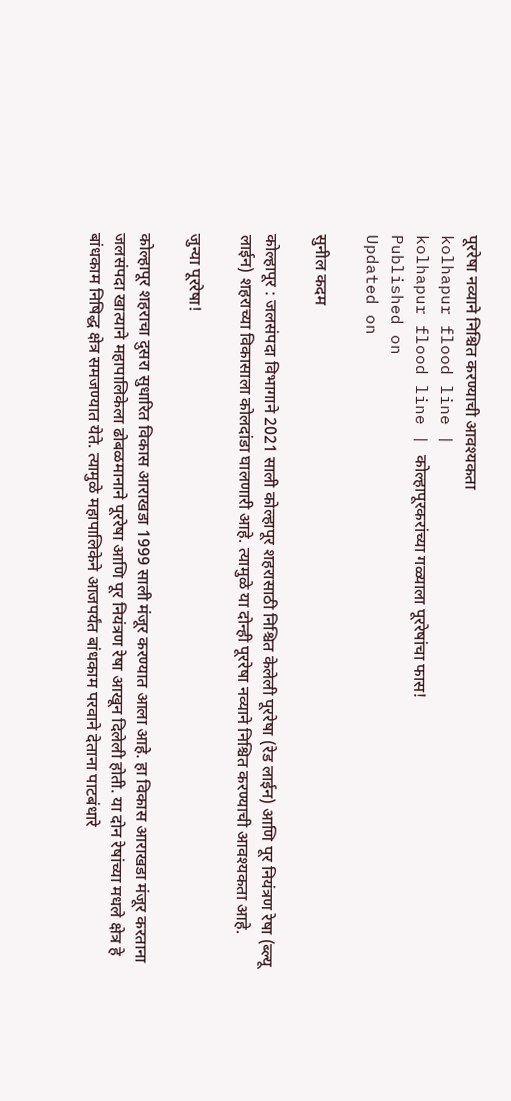पूररेषा नव्याने निश्चित करण्याची आवश्यकता
kolhapur flood line |
kolhapur flood line | कोल्हापूरकरांच्या गळ्याला पूररेषांचा फास!
Published on
Updated on

सुनील कदम

कोल्हापूर : जलसंपदा विभागाने 2021 साली कोल्हापूर शहरासाठी निश्चित केलेली पूररेषा (रेड लाईन) आणि पूर नियंत्रण रेषा (ब्ल्यू लाईन) शहराच्या विकासाला कोलदांडा घालणारी आहे. त्यामुळे या दोन्ही पूररेषा नव्याने निश्चित करण्याची आवश्यकता आहे.

जुन्या पूररेषा!

कोल्हापूर शहराचा दुसरा सुधारित विकास आराखडा 1999 साली मंजूर करण्यात आला आहे. हा विकास आराखडा मंजूर करताना जलसंपदा खात्याने महापालिकेला ढोबळमानाने पूररेषा आणि पूर नियंत्रण रेषा आखून दिलेली होती. या दोन रेषांच्या मधले क्षेत्र हे बांधकाम निषिद्ध क्षेत्र समजण्यात येते. त्यामुळे महापालिकेने आजपर्यंत बांधकाम परवाने देताना पाटबंधारे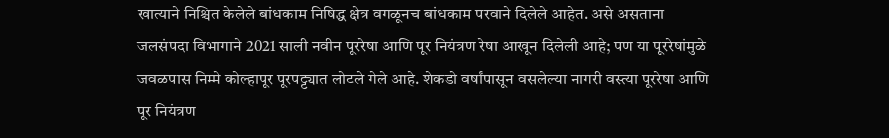खात्याने निश्चित केलेले बांधकाम निषिद्ध क्षेत्र वगळूनच बांधकाम परवाने दिलेले आहेत. असे असताना जलसंपदा विभागाने 2021 साली नवीन पूररेषा आणि पूर नियंत्रण रेषा आखून दिलेली आहे; पण या पूररेषांमुळे जवळपास निम्मे कोल्हापूर पूरपट्ट्यात लोटले गेले आहे. शेकडो वर्षांपासून वसलेल्या नागरी वस्त्या पूररेषा आणि पूर नियंत्रण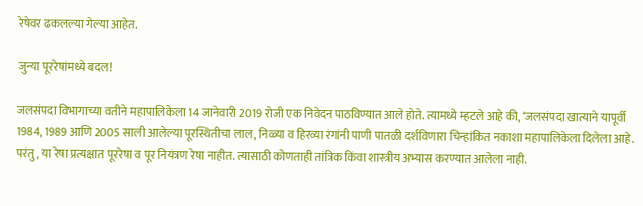रेषेवर ढकलल्या गेल्या आहेत.

जुन्या पूररेषांमध्ये बदल!

जलसंपदा विभागाच्या वतीने महापालिकेला 14 जानेवारी 2019 रोजी एक निवेदन पाठविण्यात आले होते. त्यामध्ये म्हटले आहे की, ‘जलसंपदा खात्याने यापूर्वी 1984, 1989 आणि 2005 साली आलेल्या पूरस्थितीचा लाल, निळ्या व हिरव्या रंगांनी पाणी पातळी दर्शविणारा चिन्हांकित नकाशा महापालिकेला दिलेला आहे. परंतु, या रेषा प्रत्यक्षात पूररेषा व पूर नियंत्रण रेषा नाहीत. त्यासाठी कोणताही तांत्रिक किंवा शास्त्रीय अभ्यास करण्यात आलेला नाही.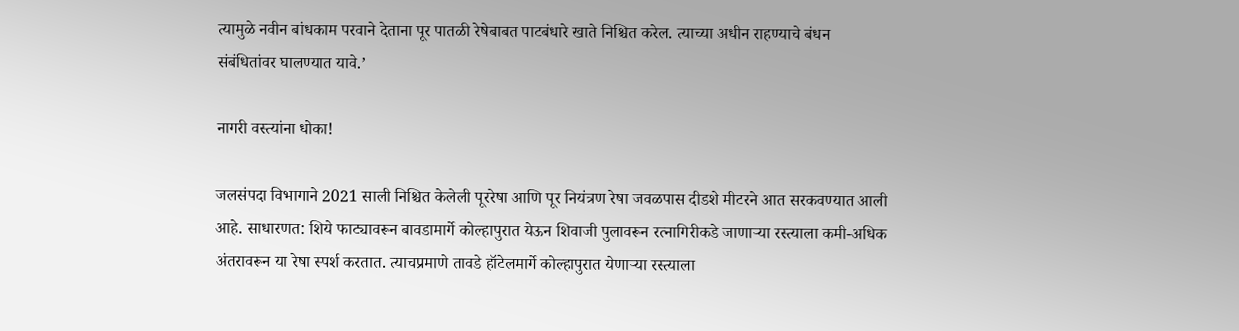त्यामुळे नवीन बांधकाम परवाने देताना पूर पातळी रेषेबाबत पाटबंधारे खाते निश्चित करेल. त्याच्या अधीन राहण्याचे बंधन संबंधितांवर घालण्यात यावे.’

नागरी वस्त्यांना धोका!

जलसंपदा विभागाने 2021 साली निश्चित केलेली पूररेषा आणि पूर नियंत्रण रेषा जवळपास दीडशे मीटरने आत सरकवण्यात आली आहे. साधारणत: शिये फाट्यावरून बावडामार्गे कोल्हापुरात येऊन शिवाजी पुलावरून रत्नागिरीकडे जाणार्‍या रस्त्याला कमी-अधिक अंतरावरून या रेषा स्पर्श करतात. त्याचप्रमाणे तावडे हॉटेलमार्गे कोल्हापुरात येणार्‍या रस्त्याला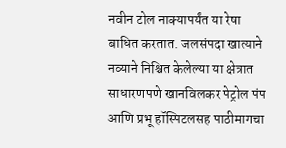नवीन टोल नाक्यापर्यंत या रेषा बाधित करतात. जलसंपदा खात्याने नव्याने निश्चित केलेल्या या क्षेत्रात साधारणपणे खानविलकर पेट्रोल पंप आणि प्रभू हॉस्पिटलसह पाठीमागचा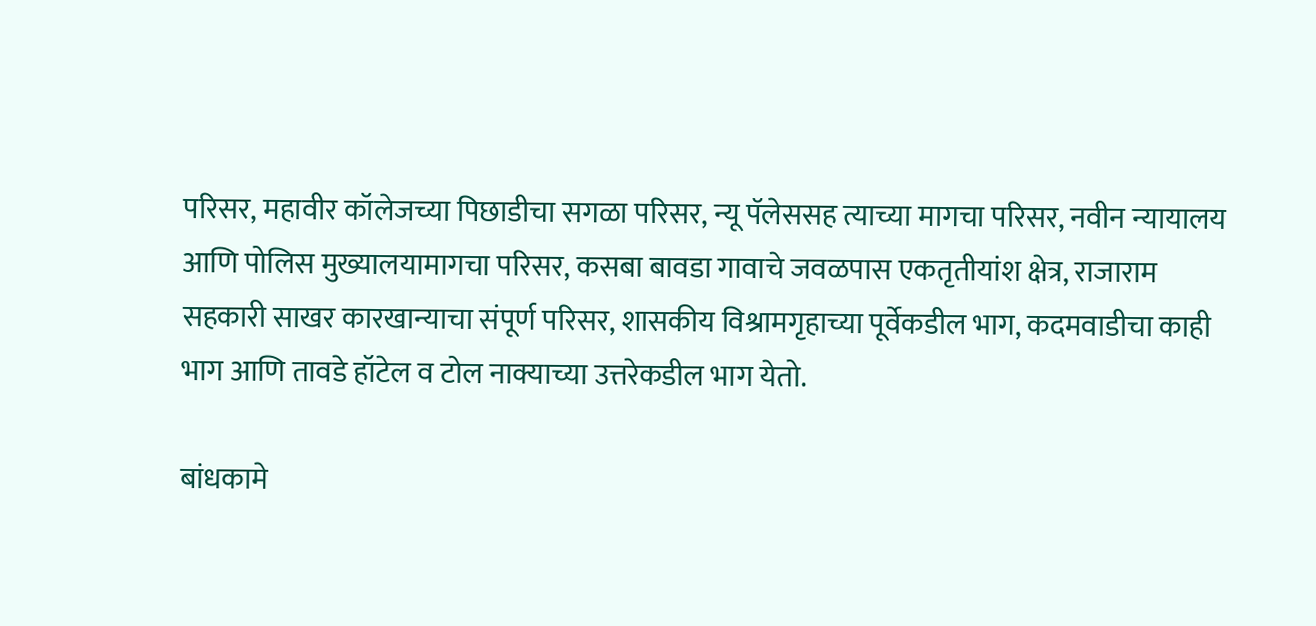परिसर, महावीर कॉलेजच्या पिछाडीचा सगळा परिसर, न्यू पॅलेससह त्याच्या मागचा परिसर, नवीन न्यायालय आणि पोलिस मुख्यालयामागचा परिसर, कसबा बावडा गावाचे जवळपास एकतृतीयांश क्षेत्र, राजाराम सहकारी साखर कारखान्याचा संपूर्ण परिसर, शासकीय विश्रामगृहाच्या पूर्वेकडील भाग, कदमवाडीचा काही भाग आणि तावडे हॉटेल व टोल नाक्याच्या उत्तरेकडील भाग येतो.

बांधकामे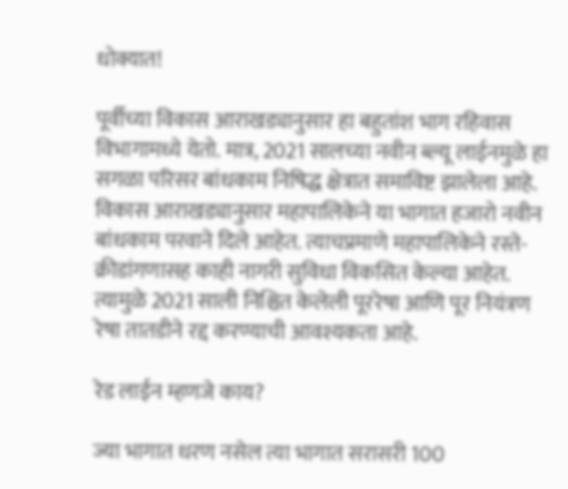धोक्यात!

पूर्वीच्या विकास आराखड्यानुसार हा बहुतांश भाग रहिवास विभागामध्ये येतो. मात्र, 2021 सालच्या नवीन ब्ल्यू लाईनमुळे हा सगळा परिसर बांधकाम निषिद्ध क्षेत्रात समाविष्ट झालेला आहे. विकास आराखड्यानुसार महापालिकेने या भागात हजारो नवीन बांधकाम परवाने दिले आहेत. त्याचप्रमाणे महापालिकेने रस्ते-क्रीडांगणासह काही नागरी सुविधा विकसित केल्या आहेत. त्यामुळे 2021 साली निश्चित केलेली पूररेषा आणि पूर नियंत्रण रेषा तातडीने रद्द करण्याची आवश्यकता आहे.

रेड लाईन म्हणजे काय?

ज्या भागात धरण नसेल त्या भागात सरासरी 100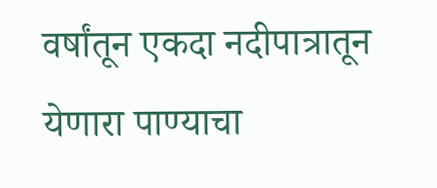वर्षांतून एकदा नदीपात्रातून येणारा पाण्याचा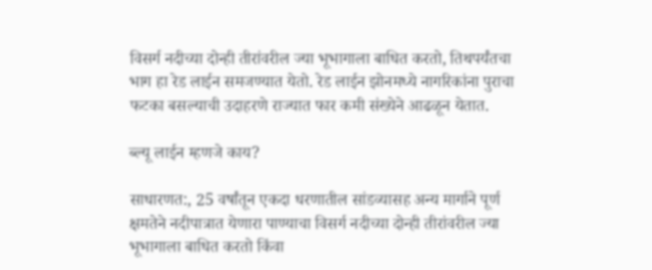विसर्ग नदीच्या दोन्ही तीरांवरील ज्या भूभागाला बाधित करतो, तिथपर्यंतचा भाग हा रेड लाईन समजण्यात येतो. रेड लाईन झोनमध्ये नागरिकांना पुराचा फटका बसल्याची उदाहरणे राज्यात फार कमी संख्येने आढळून येतात.

ब्ल्यू लाईन म्हणजे काय?

साधारणत:, 25 वर्षांतून एकदा धरणातील सांडव्यासह अन्य मार्गाने पूर्ण क्षमतेने नदीपात्रात येणारा पाण्याचा विसर्ग नदीच्या दोन्ही तीरांवरील ज्या भूभागाला बाधित करतो किंवा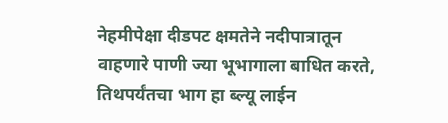नेहमीपेक्षा दीडपट क्षमतेने नदीपात्रातून वाहणारे पाणी ज्या भूभागाला बाधित करते, तिथपर्यंतचा भाग हा ब्ल्यू लाईन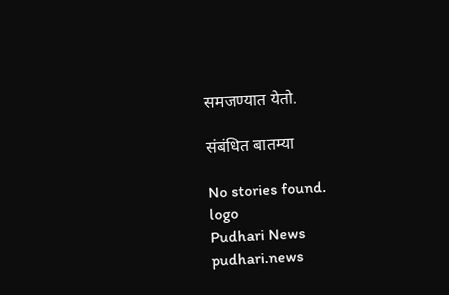समजण्यात येतो.

संबंधित बातम्या

No stories found.
logo
Pudhari News
pudhari.news